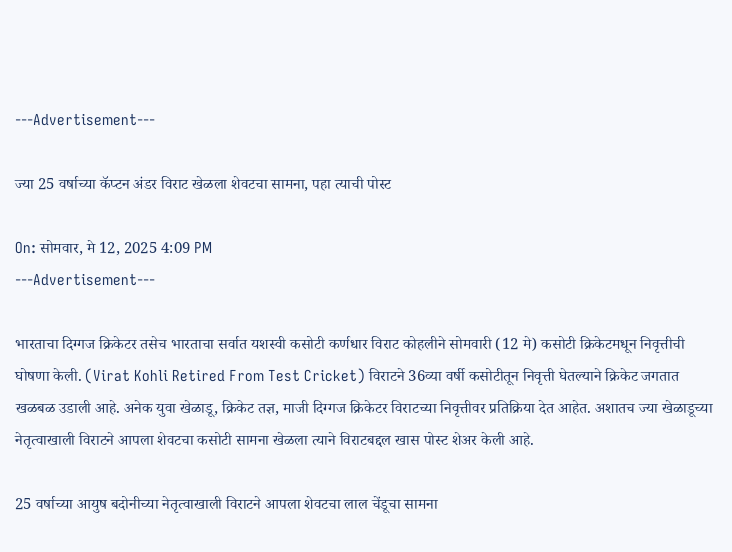---Advertisement---

ज्या 25 वर्षाच्या कॅप्टन अंडर विराट खेळला शेवटचा सामना, पहा त्याची पोस्ट

On: सोमवार, मे 12, 2025 4:09 PM
---Advertisement---

भारताचा दिग्गज क्रिकेटर तसेच भारताचा सर्वात यशस्वी कसोटी कर्णधार विराट कोहलीने सोमवारी (12 मे) कसोटी क्रिकेटमधून निवृत्तीची घोषणा केली. (Virat Kohli Retired From Test Cricket) विराटने 36व्या वर्षी कसोटीतून निवृत्ती घेतल्याने क्रिकेट जगतात खळबळ उडाली आहे. अनेक युवा खेळाडू, क्रिकेट तज्ञ, माजी दिग्गज क्रिकेटर विराटच्या निवृत्तीवर प्रतिक्रिया देत आहेत. अशातच ज्या खेळाडूच्या नेतृत्वाखाली विराटने आपला शेवटचा कसोटी सामना खेळला त्याने विराटबद्दल खास पोस्ट शेअर केली आहे.

25 वर्षाच्या आयुष बदोनीच्या नेतृत्वाखाली विराटने आपला शेवटचा लाल चेंडूचा सामना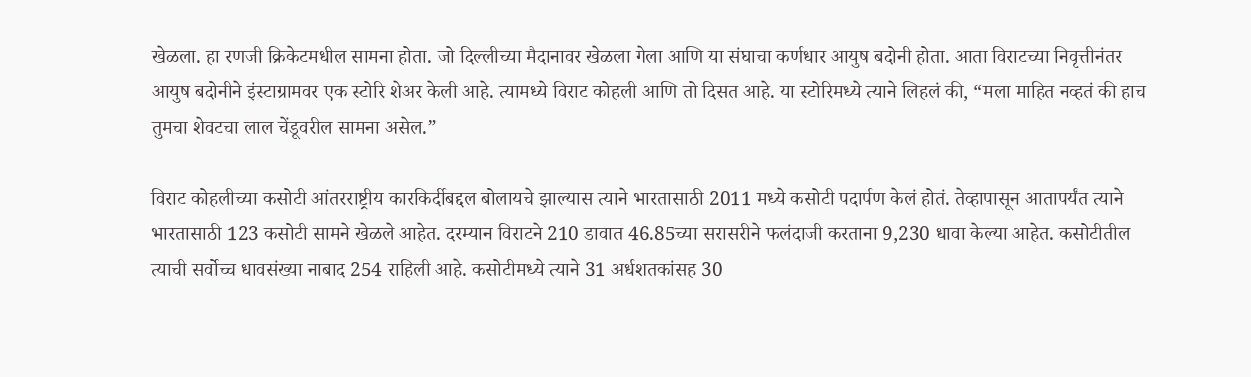खेळला. हा रणजी क्रिकेटमधील सामना होता. जो दिल्लीच्या मैदानावर खेळला गेला आणि या संघाचा कर्णधार आयुष बदोनी होता. आता विराटच्या निवृत्तीनंतर आयुष बदोनीने इंस्टाग्रामवर एक स्टोरि शेअर केली आहे. त्यामध्ये विराट कोहली आणि तो दिसत आहे. या स्टोरिमध्ये त्याने लिहलं की, “मला माहित नव्हतं की हाच तुमचा शेवटचा लाल चेंडूवरील सामना असेल.”

विराट कोहलीच्या कसोटी आंतरराष्ट्रीय कारकिर्दीबद्दल बोलायचे झाल्यास त्याने भारतासाठी 2011 मध्ये कसोटी पदार्पण केलं होतं. तेव्हापासून आतापर्यंत त्याने भारतासाठी 123 कसोटी सामने खेळले आहेत. दरम्यान विराटने 210 डावात 46.85च्या सरासरीने फलंदाजी करताना 9,230 धावा केल्या आहेत. कसोटीतील त्याची सर्वोच्च धावसंख्या नाबाद 254 राहिली आहे. कसोटीमध्ये त्याने 31 अर्धशतकांसह 30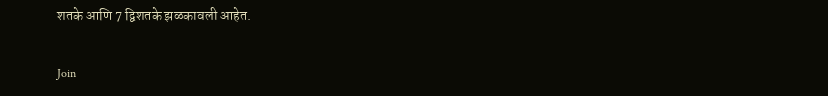शतके आणि 7 द्विशतके झळकावली आहेत.

Join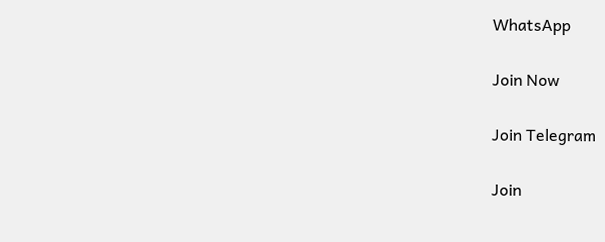WhatsApp

Join Now

Join Telegram

Join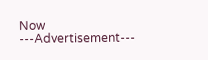Now
---Advertisement---